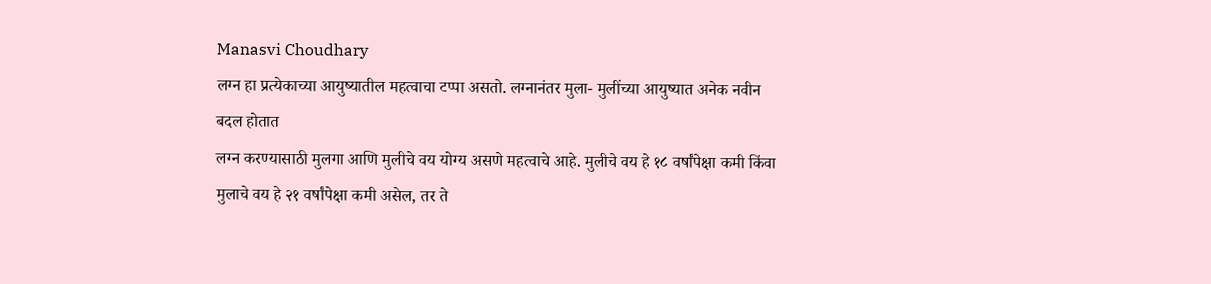Manasvi Choudhary
लग्न हा प्रत्येकाच्या आयुष्यातील महत्वाचा टप्पा असतो. लग्नानंतर मुला- मुलींच्या आयुष्यात अनेक नवीन बदल होतात
लग्न करण्यासाठी मुलगा आणि मुलीचे वय योग्य असणे महत्वाचे आहे. मुलीचे वय हे १८ वर्षांपेक्षा कमी किंवा मुलाचे वय हे २१ वर्षांपेक्षा कमी असेल, तर ते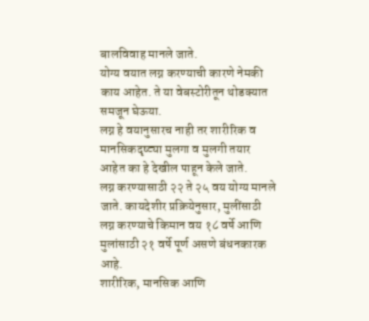बालविवाह मानले जाते.
योग्य वयात लग्न करण्याची कारणे नेमकी काय आहेत. ते या वेबस्टोरीतून थोडक्यात समजून घेऊया.
लग्न हे वयानुसारच नाही तर शारीरिक व मानसिकदृष्ट्या मुलगा व मुलगी तयार आहेत का हे देखील पाहून केले जाते.
लग्न करण्यासाठी २२ ते २५ वय योग्य मानले जाते. कायदेशीर प्रक्रियेनुसार, मुलींसाठी लग्न करण्याचे किमान वय १८ वर्षे आणि मुलांसाठी २१ वर्षे पूर्ण असणे बंधनकारक आहे.
शारीरिक, मानसिक आणि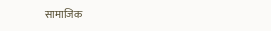सामाजिक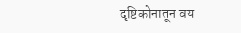दृष्टिकोनातून वय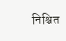निश्चित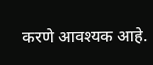करणे आवश्यक आहे.